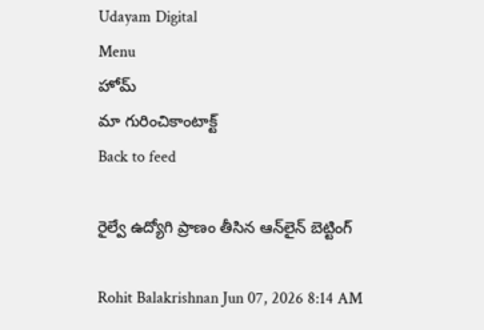Udayam Digital
Menu
హోమ్
మా గురించికాంటాక్ట్
Back to feed

రైల్వే ఉద్యోగి ప్రాణం తీసిన ఆన్‌లైన్ బెట్టింగ్

Rohit Balakrishnan Jun 07, 2026 8:14 AM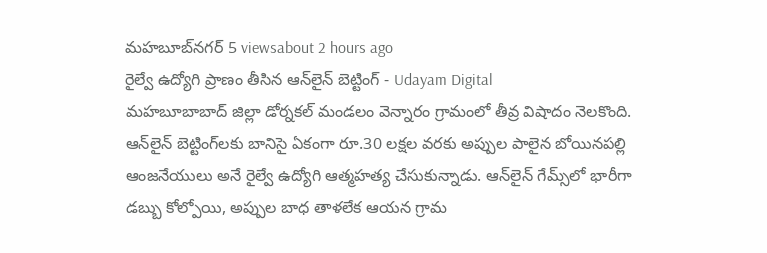మహబూబ్‌నగర్ 5 viewsabout 2 hours ago
రైల్వే ఉద్యోగి ప్రాణం తీసిన ఆన్‌లైన్ బెట్టింగ్ - Udayam Digital
మహబూబాబాద్ జిల్లా డోర్నకల్ మండలం వెన్నారం గ్రామంలో తీవ్ర విషాదం నెలకొంది. ఆన్‌లైన్ బెట్టింగ్‌లకు బానిసై ఏకంగా రూ.30 లక్షల వరకు అప్పుల పాలైన బోయినపల్లి ఆంజనేయులు అనే రైల్వే ఉద్యోగి ఆత్మహత్య చేసుకున్నాడు. ఆన్‌లైన్ గేమ్స్‌లో భారీగా డబ్బు కోల్పోయి, అప్పుల బాధ తాళలేక ఆయన గ్రామ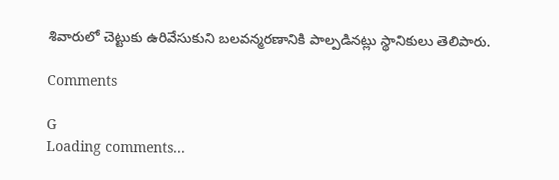శివారులో చెట్టుకు ఉరివేసుకుని బలవన్మరణానికి పాల్పడినట్లు స్థానికులు తెలిపారు.

Comments

G
Loading comments...